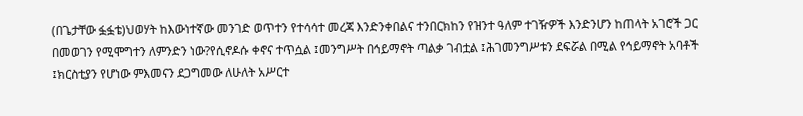(በጌታቸው ፏፏቴ)ህወሃት ከእውነተኛው መንገድ ወጥተን የተሳሳተ መረጃ እንድንቀበልና ተንበርክከን የዝንተ ዓለም ተገዥዎች እንድንሆን ከጠላት አገሮች ጋር በመወገን የሚሞግተን ለምንድን ነው?የሲኖዶሱ ቀኖና ተጥሷል ፤መንግሥት በኅይማኖት ጣልቃ ገብቷል ፤ሕገመንግሥቱን ደፍሯል በሚል የኅይማኖት አባቶች ፤ክርስቲያን የሆነው ምእመናን ደጋግመው ለሁለት አሥርተ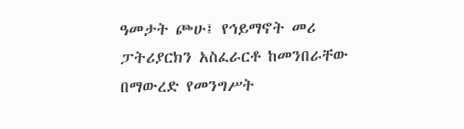ዓመታት ጮሁ፤ የኅይማኖት መሪ ፓትሪያርክን አስፈራርቶ ከመንበራቸው በማውረድ የመንግሥት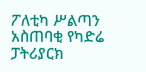ፖለቲካ ሥልጣን አስጠባቂ የካድሬ ፓትሪያርክ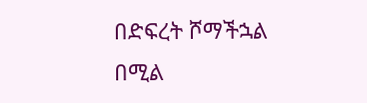በድፍረት ሾማችኋል በሚል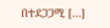በተደጋጋሚ […]